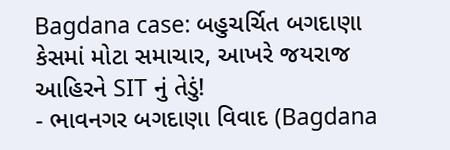Bagdana case: બહુચર્ચિત બગદાણા કેસમાં મોટા સમાચાર, આખરે જયરાજ આહિરને SIT નું તેડું!
- ભાવનગર બગદાણા વિવાદ (Bagdana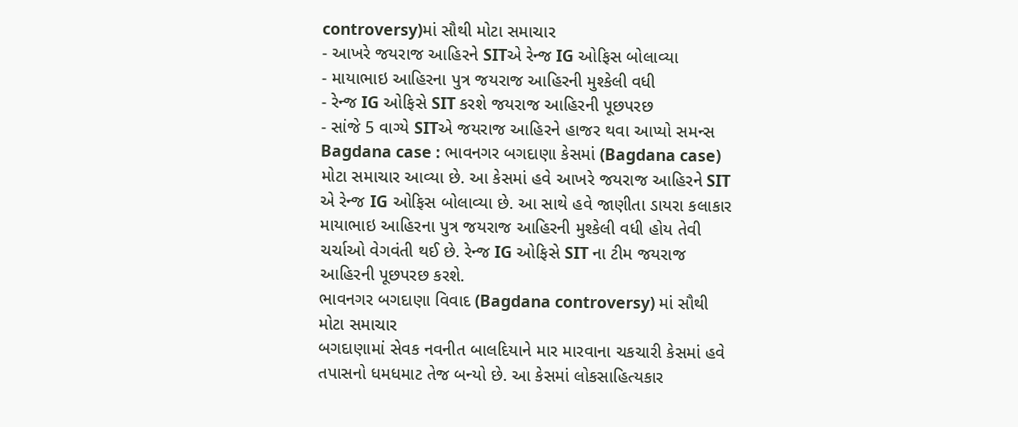controversy)માં સૌથી મોટા સમાચાર
- આખરે જયરાજ આહિરને SITએ રેન્જ IG ઓફિસ બોલાવ્યા
- માયાભાઇ આહિરના પુત્ર જયરાજ આહિરની મુશ્કેલી વધી
- રેન્જ IG ઓફિસે SIT કરશે જયરાજ આહિરની પૂછપરછ
- સાંજે 5 વાગ્યે SITએ જયરાજ આહિરને હાજર થવા આપ્યો સમન્સ
Bagdana case : ભાવનગર બગદાણા કેસમાં (Bagdana case) મોટા સમાચાર આવ્યા છે. આ કેસમાં હવે આખરે જયરાજ આહિરને SIT એ રેન્જ IG ઓફિસ બોલાવ્યા છે. આ સાથે હવે જાણીતા ડાયરા કલાકાર માયાભાઇ આહિરના પુત્ર જયરાજ આહિરની મુશ્કેલી વધી હોય તેવી ચર્ચાઓ વેગવંતી થઈ છે. રેન્જ IG ઓફિસે SIT ના ટીમ જયરાજ આહિરની પૂછપરછ કરશે.
ભાવનગર બગદાણા વિવાદ (Bagdana controversy) માં સૌથી મોટા સમાચાર
બગદાણામાં સેવક નવનીત બાલદિયાને માર મારવાના ચકચારી કેસમાં હવે તપાસનો ધમધમાટ તેજ બન્યો છે. આ કેસમાં લોકસાહિત્યકાર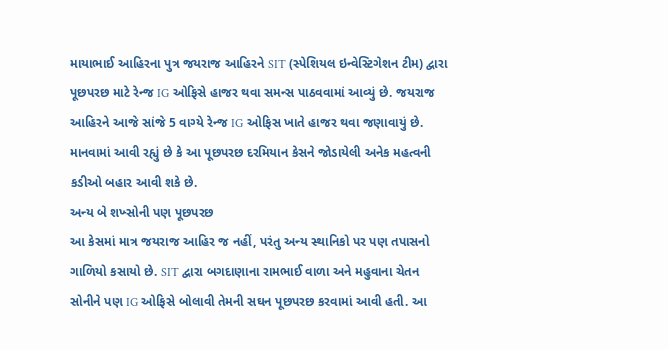માયાભાઈ આહિરના પુત્ર જયરાજ આહિરને SIT (સ્પેશિયલ ઇન્વેસ્ટિગેશન ટીમ) દ્વારા પૂછપરછ માટે રેન્જ IG ઓફિસે હાજર થવા સમન્સ પાઠવવામાં આવ્યું છે. જયરાજ આહિરને આજે સાંજે 5 વાગ્યે રેન્જ IG ઓફિસ ખાતે હાજર થવા જણાવાયું છે. માનવામાં આવી રહ્યું છે કે આ પૂછપરછ દરમિયાન કેસને જોડાયેલી અનેક મહત્વની કડીઓ બહાર આવી શકે છે.
અન્ય બે શખ્સોની પણ પૂછપરછ
આ કેસમાં માત્ર જયરાજ આહિર જ નહીં, પરંતુ અન્ય સ્થાનિકો પર પણ તપાસનો ગાળિયો કસાયો છે. SIT દ્વારા બગદાણાના રામભાઈ વાળા અને મહુવાના ચેતન સોનીને પણ IG ઓફિસે બોલાવી તેમની સઘન પૂછપરછ કરવામાં આવી હતી. આ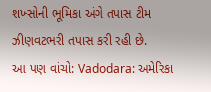શખ્સોની ભૂમિકા અંગે તપાસ ટીમ ઝીણવટભરી તપાસ કરી રહી છે.
આ પણ વાંચો: Vadodara: અમેરિકા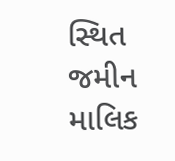સ્થિત જમીન માલિક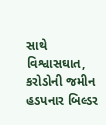સાથે વિશ્વાસઘાત, કરોડોની જમીન હડપનાર બિલ્ડર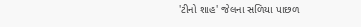'ટીનો શાહ' જેલના સળિયા પાછળ